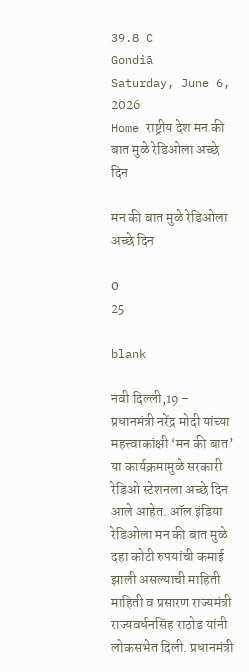39.8 C
Gondiā
Saturday, June 6, 2026
Home राष्ट्रीय देश मन की बात मुळे रेडिओला अच्छे दिन

मन की बात मुळे रेडिओला अच्छे दिन

0
25

blank

नवी दिल्ली,19 – प्रधानमंत्री नरेंद्र मोदी यांच्या महत्त्वाकांक्षी ‘मन की बात’ या कार्यक्रमामुळे सरकारी रेडिओ स्टेशनला अच्छे दिन आले आहेत. ऑल इंडिया रेडिओला मन की बात मुळे दहा कोटी रुपयांची कमाई झाली असल्याची माहिती माहिती व प्रसारण राज्यमंत्री राज्यवर्धनसिंह राठोड यांनी लोकसभेत दिली. प्रधानमंत्री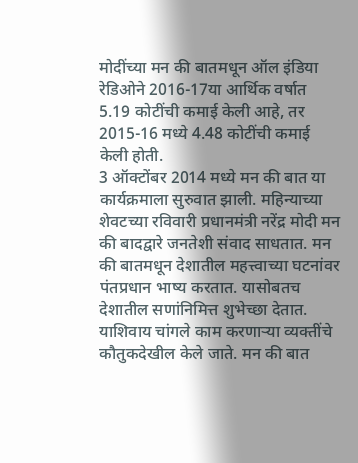मोदींच्या मन की बातमधून ऑल इंडिया रेडिओने 2016-17या आर्थिक वर्षात 5.19 कोटींची कमाई केली आहे, तर 2015-16 मध्ये 4.48 कोटींची कमाई केली होती.
3 ऑक्टोंबर 2014 मध्ये मन की बात या कार्यक्रमाला सुरुवात झाली. महिन्याच्या शेवटच्या रविवारी प्रधानमंत्री नरेंद्र मोदी मन की बादद्वारे जनतेशी संवाद साधतात. मन की बातमधून देशातील महत्त्वाच्या घटनांवर पंतप्रधान भाष्य करतात. यासोबतच देशातील सणांनिमित्त शुभेच्छा देतात. याशिवाय चांगले काम करणाऱ्या व्यक्तींचे कौतुकदेखील केले जाते. मन की बात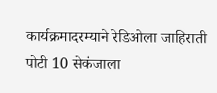कार्यक्रमादरम्याने रेडिओला जाहिराती पोटी 10 सेकंजाला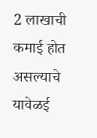2 लाखाची कमाई होत असल्याचे यावेळई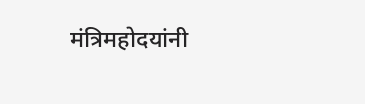मंत्रिमहोदयांनी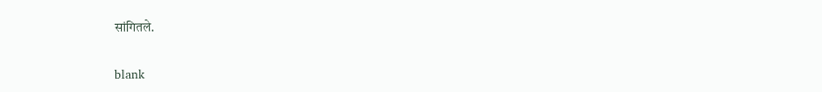सांगितले.

blank